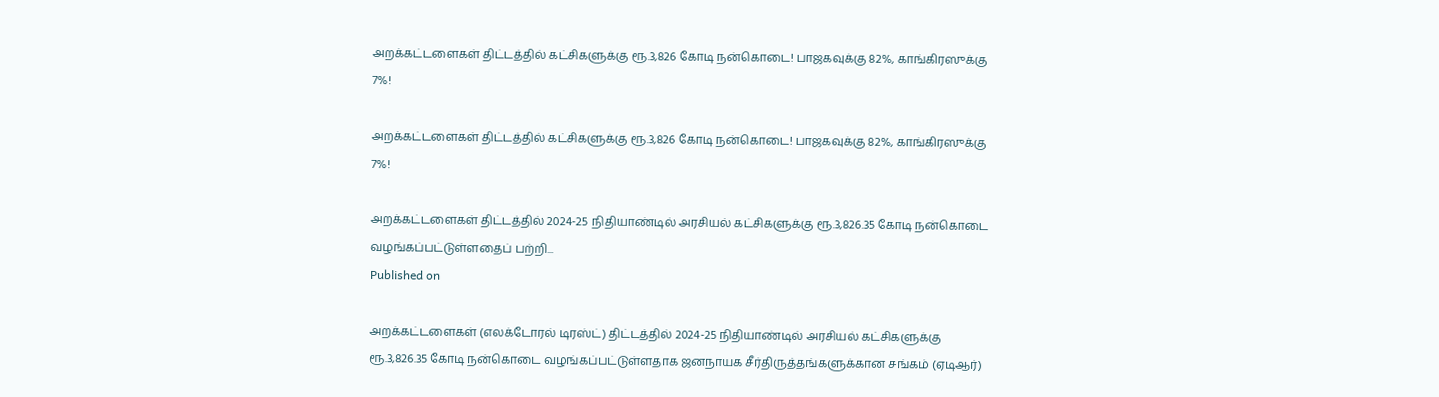அறக்கட்டளைகள் திட்டத்தில் கட்சிகளுக்கு ரூ.3,826 கோடி நன்கொடை! பாஜகவுக்கு 82%, காங்கிரஸுக்கு 7%!

அறக்கட்டளைகள் திட்டத்தில் கட்சிகளுக்கு ரூ.3,826 கோடி நன்கொடை! பாஜகவுக்கு 82%, காங்கிரஸுக்கு 7%!

அறக்கட்டளைகள் திட்டத்தில் 2024-25 நிதியாண்டில் அரசியல் கட்சிகளுக்கு ரூ.3,826.35 கோடி நன்கொடை வழங்கப்பட்டுள்ளதைப் பற்றி...
Published on

அறக்கட்டளைகள் (எலக்டோரல் டிரஸ்ட்) திட்டத்தில் 2024-25 நிதியாண்டில் அரசியல் கட்சிகளுக்கு ரூ.3,826.35 கோடி நன்கொடை வழங்கப்பட்டுள்ளதாக ஜனநாயக சீர்திருத்தங்களுக்கான சங்கம் (ஏடிஆர்)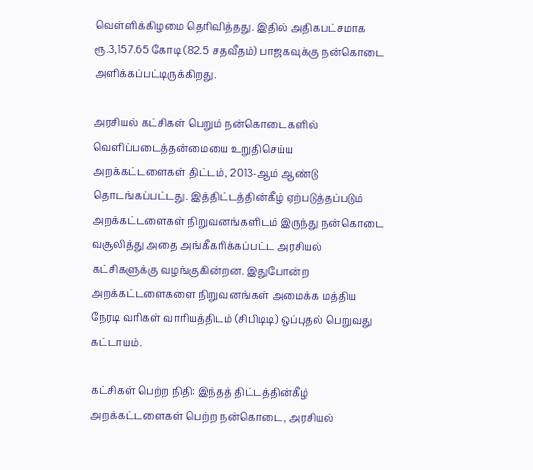வெள்ளிக்கிழமை தெரிவித்தது. இதில் அதிகபட்சமாக ரூ.3,157.65 கோடி (82.5 சதவீதம்) பாஜகவுக்கு நன்கொடை அளிக்கப்பட்டிருக்கிறது.

அரசியல் கட்சிகள் பெறும் நன்கொடைகளில் வெளிப்படைத்தன்மையை உறுதிசெய்ய அறக்கட்டளைகள் திட்டம், 2013-ஆம் ஆண்டு தொடங்கப்பட்டது. இத்திட்டத்தின்கீழ் ஏற்படுத்தப்படும் அறக்கட்டளைகள் நிறுவனங்களிடம் இருந்து நன்கொடை வசூலித்து அதை அங்கீகரிக்கப்பட்ட அரசியல் கட்சிகளுக்கு வழங்குகின்றன. இதுபோன்ற அறக்கட்டளைகளை நிறுவனங்கள் அமைக்க மத்திய நேரடி வரிகள் வாரியத்திடம் (சிபிடிடி) ஒப்புதல் பெறுவது கட்டாயம்.

கட்சிகள் பெற்ற நிதி: இந்தத் திட்டத்தின்கீழ் அறக்கட்டளைகள் பெற்ற நன்கொடை, அரசியல்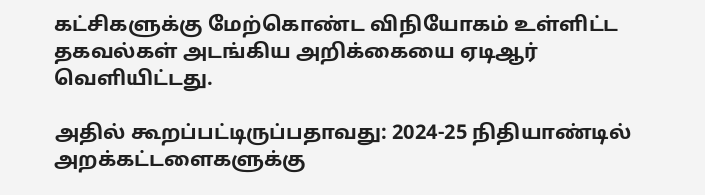கட்சிகளுக்கு மேற்கொண்ட விநியோகம் உள்ளிட்ட தகவல்கள் அடங்கிய அறிக்கையை ஏடிஆர் வெளியிட்டது.

அதில் கூறப்பட்டிருப்பதாவது: 2024-25 நிதியாண்டில் அறக்கட்டளைகளுக்கு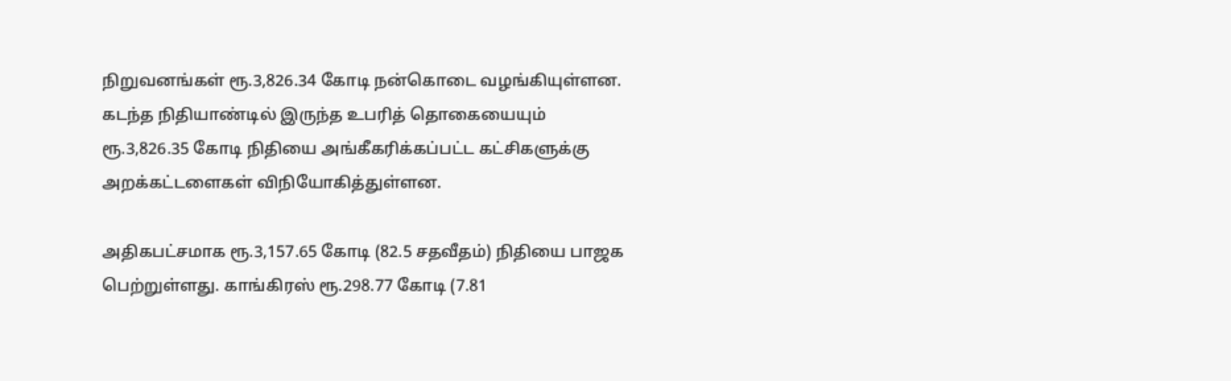நிறுவனங்கள் ரூ.3,826.34 கோடி நன்கொடை வழங்கியுள்ளன. கடந்த நிதியாண்டில் இருந்த உபரித் தொகையையும் ரூ.3,826.35 கோடி நிதியை அங்கீகரிக்கப்பட்ட கட்சிகளுக்கு அறக்கட்டளைகள் விநியோகித்துள்ளன.

அதிகபட்சமாக ரூ.3,157.65 கோடி (82.5 சதவீதம்) நிதியை பாஜக பெற்றுள்ளது. காங்கிரஸ் ரூ.298.77 கோடி (7.81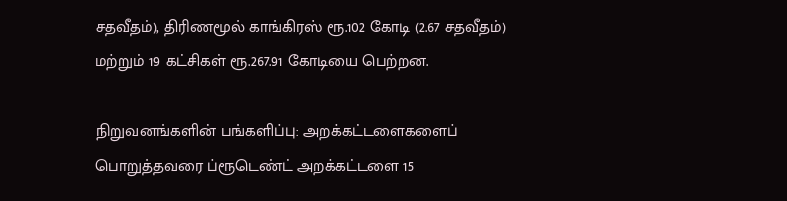சதவீதம்), திரிணமூல் காங்கிரஸ் ரூ.102 கோடி (2.67 சதவீதம்) மற்றும் 19 கட்சிகள் ரூ.267.91 கோடியை பெற்றன.

நிறுவனங்களின் பங்களிப்பு: அறக்கட்டளைகளைப் பொறுத்தவரை ப்ரூடெண்ட் அறக்கட்டளை 15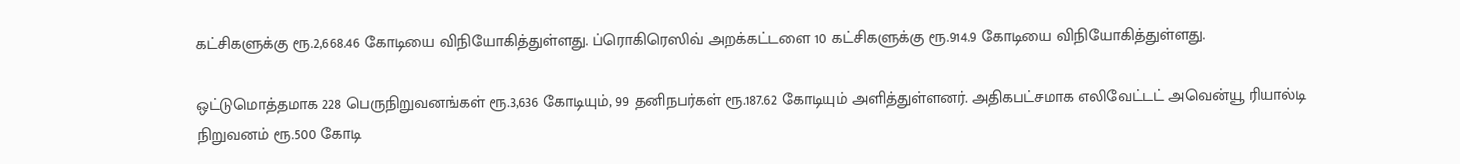கட்சிகளுக்கு ரூ.2,668.46 கோடியை விநியோகித்துள்ளது. ப்ரொகிரெஸிவ் அறக்கட்டளை 10 கட்சிகளுக்கு ரூ.914.9 கோடியை விநியோகித்துள்ளது.

ஒட்டுமொத்தமாக 228 பெருநிறுவனங்கள் ரூ.3,636 கோடியும், 99 தனிநபர்கள் ரூ.187.62 கோடியும் அளித்துள்ளனர். அதிகபட்சமாக எலிவேட்டட் அவென்யூ ரியால்டி நிறுவனம் ரூ.500 கோடி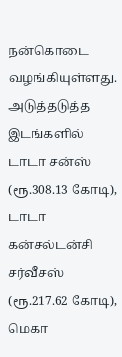நன்கொடை வழங்கியுள்ளது. அடுத்தடுத்த இடங்களில் டாடா சன்ஸ் (ரூ.308.13 கோடி), டாடா கன்சல்டன்சி சர்வீசஸ் (ரூ.217.62 கோடி), மெகா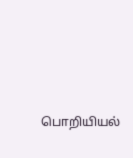பொறியியல்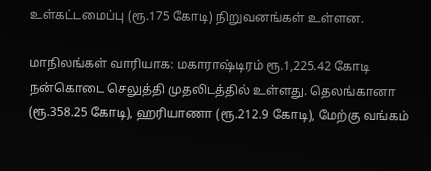உள்கட்டமைப்பு (ரூ.175 கோடி) நிறுவனங்கள் உள்ளன.

மாநிலங்கள் வாரியாக: மகாராஷ்டிரம் ரூ.1,225.42 கோடி நன்கொடை செலுத்தி முதலிடத்தில் உள்ளது. தெலங்கானா (ரூ.358.25 கோடி), ஹரியாணா (ரூ.212.9 கோடி), மேற்கு வங்கம்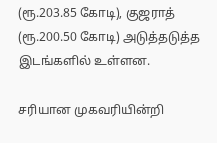(ரூ.203.85 கோடி), குஜராத் (ரூ.200.50 கோடி) அடுத்தடுத்த இடங்களில் உள்ளன.

சரியான முகவரியின்றி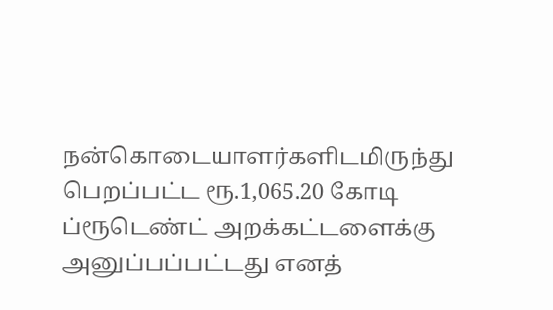நன்கொடையாளர்களிடமிருந்து பெறப்பட்ட ரூ.1,065.20 கோடி ப்ரூடெண்ட் அறக்கட்டளைக்கு அனுப்பப்பட்டது எனத்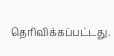தெரிவிக்கப்பட்டது.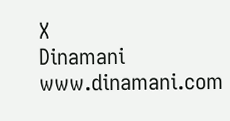X
Dinamani
www.dinamani.com